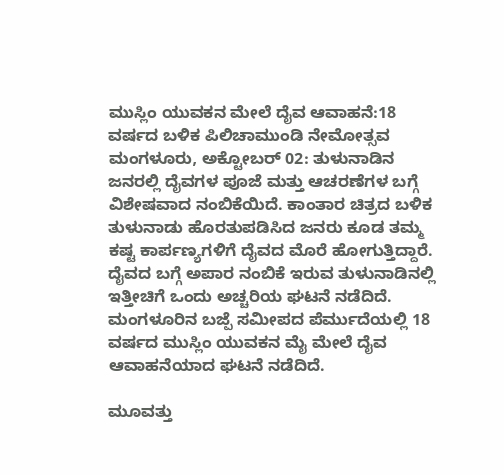ಮುಸ್ಲಿಂ ಯುವಕನ ಮೇಲೆ ದೈವ ಆವಾಹನೆ:18 ವರ್ಷದ ಬಳಿಕ ಪಿಲಿಚಾಮುಂಡಿ ನೇಮೋತ್ಸವ
ಮಂಗಳೂರು, ಅಕ್ಟೋಬರ್ 02: ತುಳುನಾಡಿನ ಜನರಲ್ಲಿ ದೈವಗಳ ಪೂಜೆ ಮತ್ತು ಆಚರಣೆಗಳ ಬಗ್ಗೆ ವಿಶೇಷವಾದ ನಂಬಿಕೆಯಿದೆ. ಕಾಂತಾರ ಚಿತ್ರದ ಬಳಿಕ ತುಳುನಾಡು ಹೊರತುಪಡಿಸಿದ ಜನರು ಕೂಡ ತಮ್ಮ ಕಷ್ಟ ಕಾರ್ಪಣ್ಯಗಳಿಗೆ ದೈವದ ಮೊರೆ ಹೋಗುತ್ತಿದ್ದಾರೆ.
ದೈವದ ಬಗ್ಗೆ ಅಪಾರ ನಂಬಿಕೆ ಇರುವ ತುಳುನಾಡಿನಲ್ಲಿ ಇತ್ತೀಚಿಗೆ ಒಂದು ಅಚ್ಚರಿಯ ಘಟನೆ ನಡೆದಿದೆ. ಮಂಗಳೂರಿನ ಬಜ್ಪೆ ಸಮೀಪದ ಪೆರ್ಮುದೆಯಲ್ಲಿ 18 ವರ್ಷದ ಮುಸ್ಲಿಂ ಯುವಕನ ಮೈ ಮೇಲೆ ದೈವ ಆವಾಹನೆಯಾದ ಘಟನೆ ನಡೆದಿದೆ.

ಮೂವತ್ತು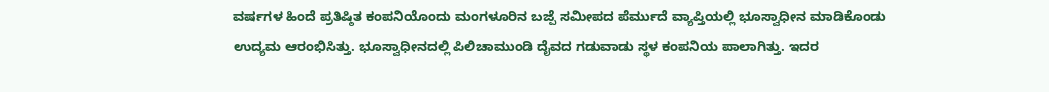ವರ್ಷಗಳ ಹಿಂದೆ ಪ್ರತಿಷ್ಠಿತ ಕಂಪನಿಯೊಂದು ಮಂಗಳೂರಿನ ಬಜ್ಪೆ ಸಮೀಪದ ಪೆರ್ಮುದೆ ವ್ಯಾಪ್ತಿಯಲ್ಲಿ ಭೂಸ್ವಾಧೀನ ಮಾಡಿಕೊಂಡು ಉದ್ಯಮ ಆರಂಭಿಸಿತ್ತು. ಭೂಸ್ವಾಧೀನದಲ್ಲಿ ಪಿಲಿಚಾಮುಂಡಿ ದೈವದ ಗಡುವಾಡು ಸ್ಥಳ ಕಂಪನಿಯ ಪಾಲಾಗಿತ್ತು. ಇದರ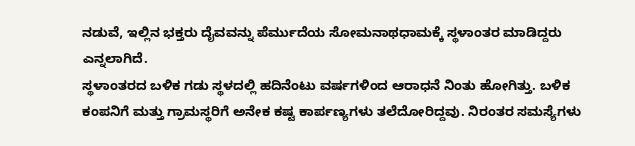ನಡುವೆ, ಇಲ್ಲಿನ ಭಕ್ತರು ದೈವವನ್ನು ಪೆರ್ಮುದೆಯ ಸೋಮನಾಥಧಾಮಕ್ಕೆ ಸ್ಥಳಾಂತರ ಮಾಡಿದ್ದರು ಎನ್ನಲಾಗಿದೆ.
ಸ್ಥಳಾಂತರದ ಬಳಿಕ ಗಡು ಸ್ಥಳದಲ್ಲಿ ಹದಿನೆಂಟು ವರ್ಷಗಳಿಂದ ಆರಾಧನೆ ನಿಂತು ಹೋಗಿತ್ತು. ಬಳಿಕ ಕಂಪನಿಗೆ ಮತ್ತು ಗ್ರಾಮಸ್ಥರಿಗೆ ಅನೇಕ ಕಷ್ಟ ಕಾರ್ಪಣ್ಯಗಳು ತಲೆದೋರಿದ್ದವು. ನಿರಂತರ ಸಮಸ್ಯೆಗಳು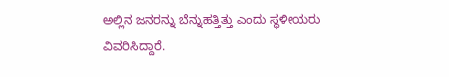ಅಲ್ಲಿನ ಜನರನ್ನು ಬೆನ್ನುಹತ್ತಿತ್ತು ಎಂದು ಸ್ಥಳೀಯರು ವಿವರಿಸಿದ್ದಾರೆ.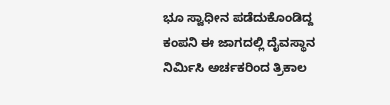ಭೂ ಸ್ವಾಧೀನ ಪಡೆದುಕೊಂಡಿದ್ದ ಕಂಪನಿ ಈ ಜಾಗದಲ್ಲಿ ದೈವಸ್ಥಾನ ನಿರ್ಮಿಸಿ ಅರ್ಚಕರಿಂದ ತ್ರಿಕಾಲ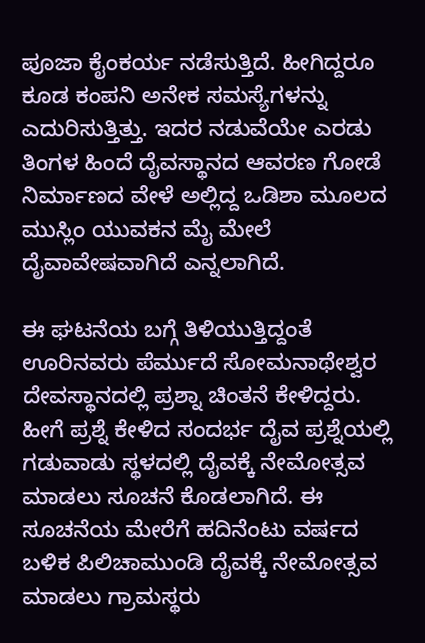ಪೂಜಾ ಕೈಂಕರ್ಯ ನಡೆಸುತ್ತಿದೆ. ಹೀಗಿದ್ದರೂ ಕೂಡ ಕಂಪನಿ ಅನೇಕ ಸಮಸ್ಯೆಗಳನ್ನು ಎದುರಿಸುತ್ತಿತ್ತು. ಇದರ ನಡುವೆಯೇ ಎರಡು ತಿಂಗಳ ಹಿಂದೆ ದೈವಸ್ಥಾನದ ಆವರಣ ಗೋಡೆ ನಿರ್ಮಾಣದ ವೇಳೆ ಅಲ್ಲಿದ್ದ ಒಡಿಶಾ ಮೂಲದ ಮುಸ್ಲಿಂ ಯುವಕನ ಮೈ ಮೇಲೆ ದೈವಾವೇಷವಾಗಿದೆ ಎನ್ನಲಾಗಿದೆ.

ಈ ಘಟನೆಯ ಬಗ್ಗೆ ತಿಳಿಯುತ್ತಿದ್ದಂತೆ ಊರಿನವರು ಪೆರ್ಮುದೆ ಸೋಮನಾಥೇಶ್ವರ ದೇವಸ್ಥಾನದಲ್ಲಿ ಪ್ರಶ್ನಾ ಚಿಂತನೆ ಕೇಳಿದ್ದರು. ಹೀಗೆ ಪ್ರಶ್ನೆ ಕೇಳಿದ ಸಂದರ್ಭ ದೈವ ಪ್ರಶ್ನೆಯಲ್ಲಿ ಗಡುವಾಡು ಸ್ಥಳದಲ್ಲಿ ದೈವಕ್ಕೆ ನೇಮೋತ್ಸವ ಮಾಡಲು ಸೂಚನೆ ಕೊಡಲಾಗಿದೆ. ಈ ಸೂಚನೆಯ ಮೇರೆಗೆ ಹದಿನೆಂಟು ವರ್ಷದ ಬಳಿಕ ಪಿಲಿಚಾಮುಂಡಿ ದೈವಕ್ಕೆ ನೇಮೋತ್ಸವ ಮಾಡಲು ಗ್ರಾಮಸ್ಥರು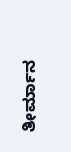ತೀರ್ಮಾನ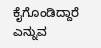ಕೈಗೊಂಡಿದ್ದಾರೆ ಎನ್ನುವ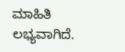ಮಾಹಿತಿ ಲಭ್ಯವಾಗಿದೆ.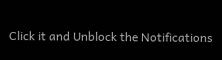Click it and Unblock the Notifications